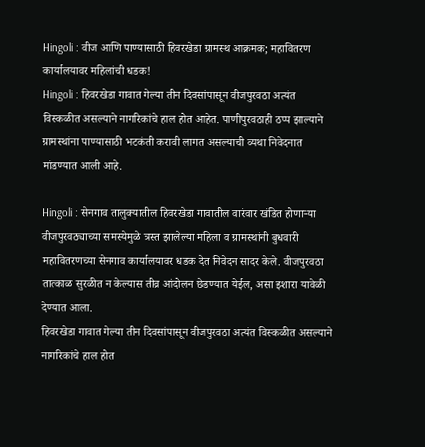Hingoli : वीज आणि पाण्यासाठी हिवरखेडा ग्रामस्थ आक्रमक; महावितरण कार्यालयावर महिलांची धडक!
Hingoli : हिवरखेडा गावात गेल्या तीन दिवसांपासून वीजपुरवठा अत्यंत विस्कळीत असल्याने नागरिकांचे हाल होत आहेत. पाणीपुरवठाही ठप्प झाल्याने ग्रामस्थांना पाण्यासाठी भटकंती करावी लागत असल्याची व्यथा निवेदनात मांडण्यात आली आहे.

Hingoli : सेनगाव तालुक्यातील हिवरखेडा गावातील वारंवार खंडित होणाऱ्या वीजपुरवठ्याच्या समस्येमुळे त्रस्त झालेल्या महिला व ग्रामस्थांनी बुधवारी महावितरणच्या सेनगाव कार्यालयावर धडक देत निवेदन सादर केले. वीजपुरवठा तात्काळ सुरळीत न केल्यास तीव्र आंदोलन छेडण्यात येईल, असा इशारा यावेळी देण्यात आला.
हिवरखेडा गावात गेल्या तीन दिवसांपासून वीजपुरवठा अत्यंत विस्कळीत असल्याने नागरिकांचे हाल होत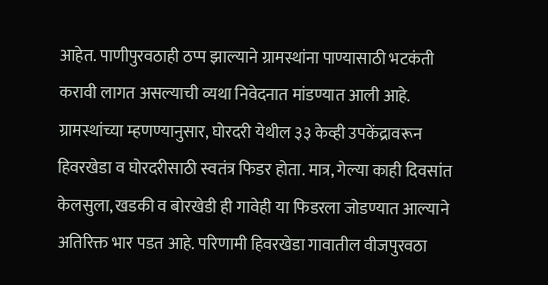आहेत. पाणीपुरवठाही ठप्प झाल्याने ग्रामस्थांना पाण्यासाठी भटकंती करावी लागत असल्याची व्यथा निवेदनात मांडण्यात आली आहे.
ग्रामस्थांच्या म्हणण्यानुसार, घोरदरी येथील ३३ केव्ही उपकेंद्रावरून हिवरखेडा व घोरदरीसाठी स्वतंत्र फिडर होता. मात्र, गेल्या काही दिवसांत केलसुला, खडकी व बोरखेडी ही गावेही या फिडरला जोडण्यात आल्याने अतिरिक्त भार पडत आहे. परिणामी हिवरखेडा गावातील वीजपुरवठा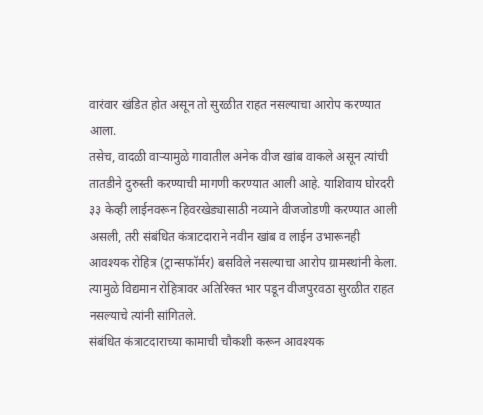वारंवार खंडित होत असून तो सुरळीत राहत नसल्याचा आरोप करण्यात आला.
तसेच, वादळी वाऱ्यामुळे गावातील अनेक वीज खांब वाकले असून त्यांची तातडीने दुरुस्ती करण्याची मागणी करण्यात आली आहे. याशिवाय घोरदरी ३३ केव्ही लाईनवरून हिवरखेड्यासाठी नव्याने वीजजोडणी करण्यात आली असली, तरी संबंधित कंत्राटदाराने नवीन खांब व लाईन उभारूनही आवश्यक रोहित्र (ट्रान्सफॉर्मर) बसविले नसल्याचा आरोप ग्रामस्थांनी केला. त्यामुळे विद्यमान रोहित्रावर अतिरिक्त भार पडून वीजपुरवठा सुरळीत राहत नसल्याचे त्यांनी सांगितले.
संबंधित कंत्राटदाराच्या कामाची चौकशी करून आवश्यक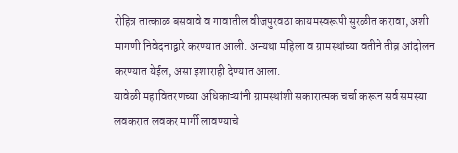रोहित्र तात्काळ बसवावे व गावातील वीजपुरवठा कायमस्वरूपी सुरळीत करावा, अशी मागणी निवेदनाद्वारे करण्यात आली. अन्यथा महिला व ग्रामस्थांच्या वतीने तीव्र आंदोलन करण्यात येईल, असा इशाराही देण्यात आला.
यावेळी महावितरणच्या अधिकाऱ्यांनी ग्रामस्थांशी सकारात्मक चर्चा करून सर्व समस्या लवकरात लवकर मार्गी लावण्याचे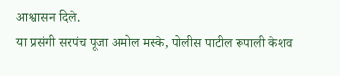आश्वासन दिले.
या प्रसंगी सरपंच पूजा अमोल मस्के, पोलीस पाटील रूपाली केशव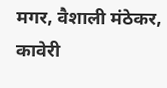मगर, वैशाली मंठेकर, कावेरी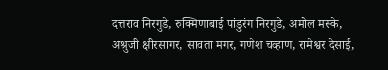दत्तराव निरगुडे, रुक्मिणाबाई पांडुरंग निरगुडे, अमोल मस्के, अश्रुजी क्षीरसागर, सावता मगर, गणेश चव्हाण, रामेश्वर देसाई,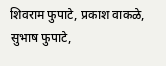शिवराम फुपाटे, प्रकाश वाकळे, सुभाष फुपाटे,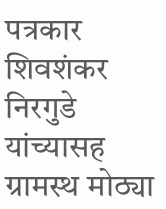पत्रकार शिवशंकर निरगुडे यांच्यासह ग्रामस्थ मोठ्या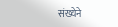संख्येने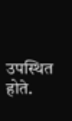उपस्थित होते.